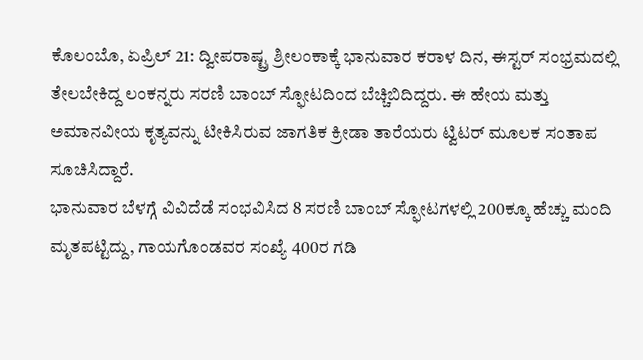ಕೊಲಂಬೊ, ಏಪ್ರಿಲ್ 21: ದ್ವೀಪರಾಷ್ಟ್ರ ಶ್ರೀಲಂಕಾಕ್ಕೆ ಭಾನುವಾರ ಕರಾಳ ದಿನ, ಈಸ್ಟರ್ ಸಂಭ್ರಮದಲ್ಲಿ ತೇಲಬೇಕಿದ್ದ ಲಂಕನ್ನರು ಸರಣಿ ಬಾಂಬ್ ಸ್ಫೋಟದಿಂದ ಬೆಚ್ಚಿಬಿದಿದ್ದರು. ಈ ಹೇಯ ಮತ್ತು ಅಮಾನವೀಯ ಕೃತ್ಯವನ್ನು ಟೀಕಿಸಿರುವ ಜಾಗತಿಕ ಕ್ರೀಡಾ ತಾರೆಯರು ಟ್ವಿಟರ್ ಮೂಲಕ ಸಂತಾಪ ಸೂಚಿಸಿದ್ದಾರೆ.
ಭಾನುವಾರ ಬೆಳಗ್ಗೆ ವಿವಿದೆಡೆ ಸಂಭವಿಸಿದ 8 ಸರಣಿ ಬಾಂಬ್ ಸ್ಫೋಟಗಳಲ್ಲಿ 200ಕ್ಕೂ ಹೆಚ್ಚು ಮಂದಿ ಮೃತಪಟ್ಟಿದ್ದು, ಗಾಯಗೊಂಡವರ ಸಂಖ್ಯೆ 400ರ ಗಡಿ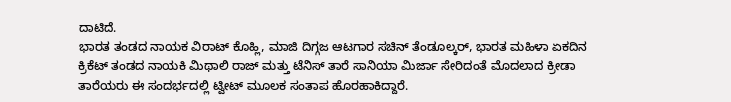ದಾಟಿದೆ.
ಭಾರತ ತಂಡದ ನಾಯಕ ವಿರಾಟ್ ಕೊಹ್ಲಿ, ಮಾಜಿ ದಿಗ್ಗಜ ಆಟಗಾರ ಸಚಿನ್ ತೆಂಡೂಲ್ಕರ್, ಭಾರತ ಮಹಿಳಾ ಏಕದಿನ ಕ್ರಿಕೆಟ್ ತಂಡದ ನಾಯಕಿ ಮಿಥಾಲಿ ರಾಜ್ ಮತ್ತು ಟೆನಿಸ್ ತಾರೆ ಸಾನಿಯಾ ಮಿರ್ಜಾ ಸೇರಿದಂತೆ ಮೊದಲಾದ ಕ್ರೀಡಾ ತಾರೆಯರು ಈ ಸಂದರ್ಭದಲ್ಲಿ ಟ್ವೀಟ್ ಮೂಲಕ ಸಂತಾಪ ಹೊರಹಾಕಿದ್ದಾರೆ.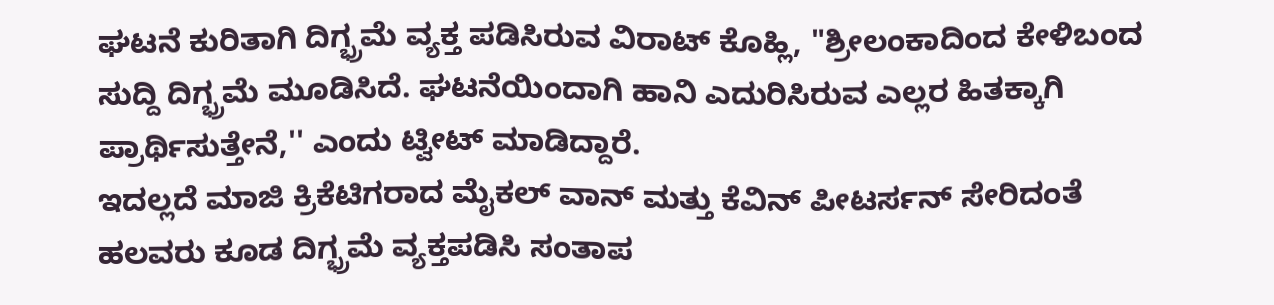ಘಟನೆ ಕುರಿತಾಗಿ ದಿಗ್ಭ್ರಮೆ ವ್ಯಕ್ತ ಪಡಿಸಿರುವ ವಿರಾಟ್ ಕೊಹ್ಲಿ, "ಶ್ರೀಲಂಕಾದಿಂದ ಕೇಳಿಬಂದ ಸುದ್ದಿ ದಿಗ್ಭ್ರಮೆ ಮೂಡಿಸಿದೆ. ಘಟನೆಯಿಂದಾಗಿ ಹಾನಿ ಎದುರಿಸಿರುವ ಎಲ್ಲರ ಹಿತಕ್ಕಾಗಿ ಪ್ರಾರ್ಥಿಸುತ್ತೇನೆ,'' ಎಂದು ಟ್ವೀಟ್ ಮಾಡಿದ್ದಾರೆ.
ಇದಲ್ಲದೆ ಮಾಜಿ ಕ್ರಿಕೆಟಿಗರಾದ ಮೈಕಲ್ ವಾನ್ ಮತ್ತು ಕೆವಿನ್ ಪೀಟರ್ಸನ್ ಸೇರಿದಂತೆ ಹಲವರು ಕೂಡ ದಿಗ್ಭ್ರಮೆ ವ್ಯಕ್ತಪಡಿಸಿ ಸಂತಾಪ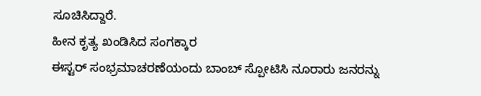ಸೂಚಿಸಿದ್ದಾರೆ.
ಹೀನ ಕೃತ್ಯ ಖಂಡಿಸಿದ ಸಂಗಕ್ಕಾರ
ಈಸ್ಟರ್ ಸಂಭ್ರಮಾಚರಣೆಯಂದು ಬಾಂಬ್ ಸ್ಪೋಟಿಸಿ ನೂರಾರು ಜನರನ್ನು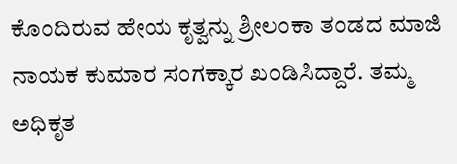ಕೊಂದಿರುವ ಹೇಯ ಕೃತ್ವನ್ನು ಶ್ರೀಲಂಕಾ ತಂಡದ ಮಾಜಿ ನಾಯಕ ಕುಮಾರ ಸಂಗಕ್ಕಾರ ಖಂಡಿಸಿದ್ದಾರೆ. ತಮ್ಮ ಅಧಿಕೃತ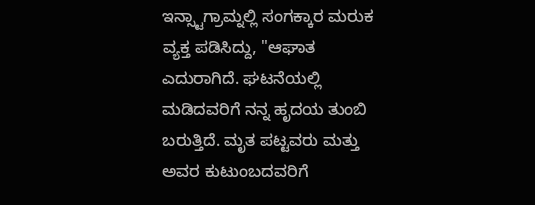ಇನ್ಸ್ಟಾಗ್ರಾಮ್ನಲ್ಲಿ ಸಂಗಕ್ಕಾರ ಮರುಕ ವ್ಯಕ್ತ ಪಡಿಸಿದ್ದು, "ಆಘಾತ ಎದುರಾಗಿದೆ. ಘಟನೆಯಲ್ಲಿ ಮಡಿದವರಿಗೆ ನನ್ನ ಹೃದಯ ತುಂಬಿ ಬರುತ್ತಿದೆ. ಮೃತ ಪಟ್ಟವರು ಮತ್ತು ಅವರ ಕುಟುಂಬದವರಿಗೆ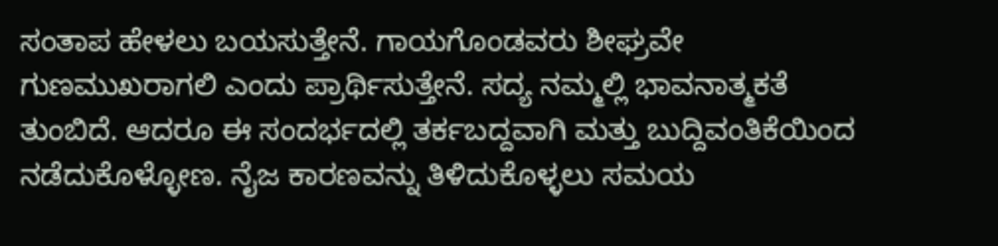ಸಂತಾಪ ಹೇಳಲು ಬಯಸುತ್ತೇನೆ. ಗಾಯಗೊಂಡವರು ಶೀಘ್ರವೇ ಗುಣಮುಖರಾಗಲಿ ಎಂದು ಪ್ರಾರ್ಥಿಸುತ್ತೇನೆ. ಸದ್ಯ ನಮ್ಮಲ್ಲಿ ಭಾವನಾತ್ಮಕತೆ ತುಂಬಿದೆ. ಆದರೂ ಈ ಸಂದರ್ಭದಲ್ಲಿ ತರ್ಕಬದ್ದವಾಗಿ ಮತ್ತು ಬುದ್ದಿವಂತಿಕೆಯಿಂದ ನಡೆದುಕೊಳ್ಳೋಣ. ನೈಜ ಕಾರಣವನ್ನು ತಿಳಿದುಕೊಳ್ಳಲು ಸಮಯ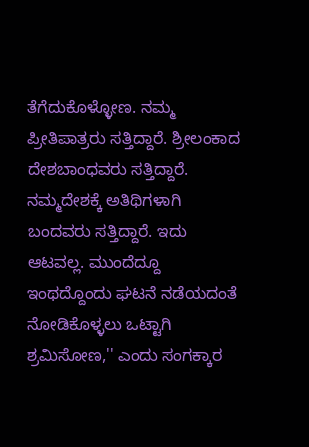ತೆಗೆದುಕೊಳ್ಳೋಣ. ನಮ್ಮ ಪ್ರೀತಿಪಾತ್ರರು ಸತ್ತಿದ್ದಾರೆ. ಶ್ರೀಲಂಕಾದ ದೇಶಬಾಂಧವರು ಸತ್ತಿದ್ದಾರೆ. ನಮ್ಮದೇಶಕ್ಕೆ ಅತಿಥಿಗಳಾಗಿ ಬಂದವರು ಸತ್ತಿದ್ದಾರೆ. ಇದು ಆಟವಲ್ಲ. ಮುಂದೆದ್ದೂ ಇಂಥದ್ದೊಂದು ಘಟನೆ ನಡೆಯದಂತೆ ನೋಡಿಕೊಳ್ಳಲು ಒಟ್ಟಾಗಿ ಶ್ರಮಿಸೋಣ,'' ಎಂದು ಸಂಗಕ್ಕಾರ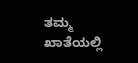ತಮ್ಮ ಖಾತೆಯಲ್ಲಿ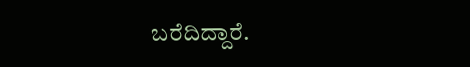ಬರೆದಿದ್ದಾರೆ.